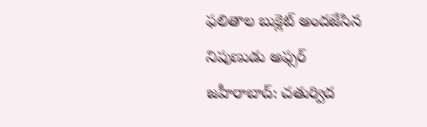ఫలితాల బుక్లెట్ అందజేసిన నిపుణుడు అఫ్సర్
జహీరాబాద్: చతుర్విద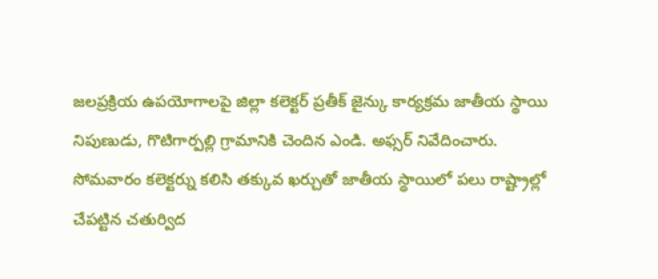జలప్రక్రియ ఉపయోగాలపై జిల్లా కలెక్టర్ ప్రతీక్ జైన్కు కార్యక్రమ జాతీయ స్థాయి నిపుణుడు, గొటిగార్పల్లి గ్రామానికి చెందిన ఎండి. అఫ్సర్ నివేదించారు. సోమవారం కలెక్టర్ను కలిసి తక్కువ ఖర్చుతో జాతీయ స్థాయిలో పలు రాష్ట్రాల్లో చేపట్టిన చతుర్విద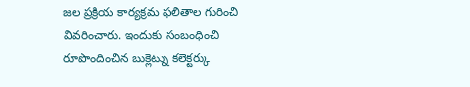జల ప్రక్రియ కార్యక్రమ ఫలితాల గురించి వివరించారు. ఇందుకు సంబంధించి రూపొందించిన బుక్లెట్ను కలెక్టర్కు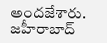అందజేశారు. జహీరాబాద్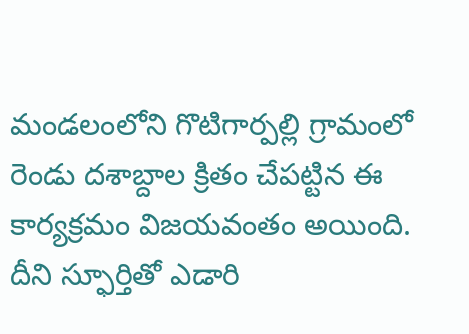మండలంలోని గొటిగార్పల్లి గ్రామంలో రెండు దశాబ్దాల క్రితం చేపట్టిన ఈ కార్యక్రమం విజయవంతం అయింది. దీని స్ఫూర్తితో ఎడారి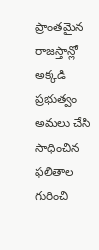ప్రాంతమైన రాజస్తాన్లో అక్కడి ప్రభుత్వం అమలు చేసి సాధించిన ఫలితాల గురించి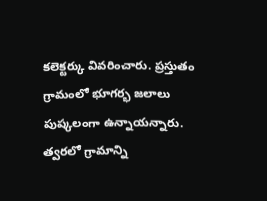కలెక్టర్కు వివరించారు. ప్రస్తుతం గ్రామంలో భూగర్భ జలాలు పుష్కలంగా ఉన్నాయన్నారు. త్వరలో గ్రామాన్ని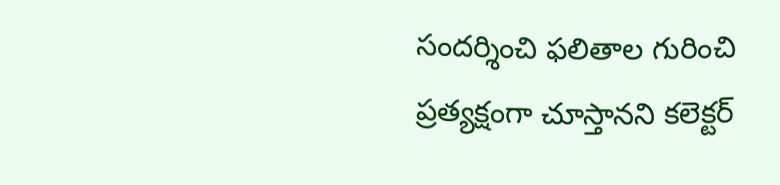సందర్శించి ఫలితాల గురించి ప్రత్యక్షంగా చూస్తానని కలెక్టర్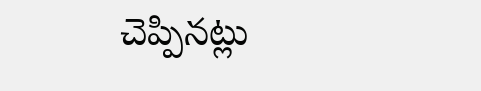చెప్పినట్లు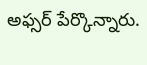అఫ్సర్ పేర్కొన్నారు.